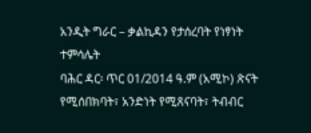አንዲት ግራር – ቃልኪዳን የታሰረባት የነፃነት ተምሳሌት
ባሕር ዳር፡ ጥር 01/2014 ዓ.ም (አሚኮ) ጽናት የሚሰበክባት፣ አንድነት የሚጸናባት፣ ትብብር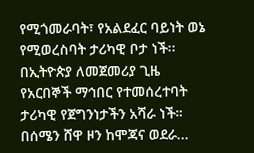የሚጎመራባት፣ የአልደፈር ባይነት ወኔ የሚወረስባት ታሪካዊ ቦታ ነች፡፡
በኢትዮጵያ ለመጀመሪያ ጊዜ የአርበኞች ማኅበር የተመሰረተባት ታሪካዊ የጀግንነታችን አሻራ ነች። በሰሜን ሸዋ ዞን ከሞጃና ወደራ...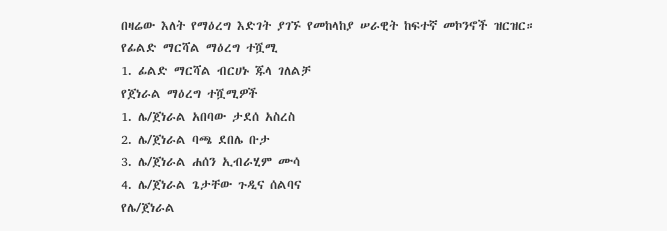በዛሬው እለት የማዕረግ እድገት ያገኙ የመከላከያ ሠራዊት ከፍተኛ መኮንኖች ዝርዝር።
የፊልድ ማርሻል ማዕረግ ተሿሚ
1. ፊልድ ማርሻል ብርሀኑ ጁላ ገለልቻ
የጀነራል ማዕረግ ተሿሚዎች
1. ሌ/ጀነራል አበባው ታደሰ አስረስ
2. ሌ/ጀነራል ባጫ ደበሌ ቡታ
3. ሌ/ጀነራል ሐሰን ኢብራሂም ሙሳ
4. ሌ/ጀነራል ጌታቸው ጉዲና ሰልባና
የሌ/ጀነራል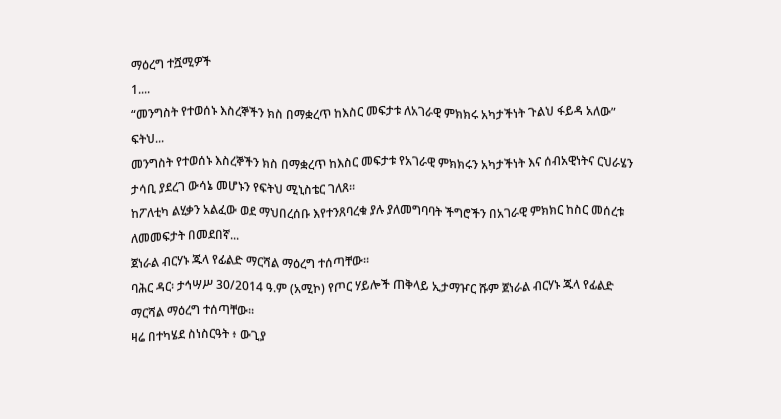ማዕረግ ተሿሚዎች
1....
“መንግስት የተወሰኑ እስረኞችን ክስ በማቋረጥ ከእስር መፍታቱ ለአገራዊ ምክክሩ አካታችነት ጉልህ ፋይዳ አለው” ፍትህ...
መንግስት የተወሰኑ እስረኞችን ክስ በማቋረጥ ከእስር መፍታቱ የአገራዊ ምክክሩን አካታችነት እና ሰብአዊነትና ርህራሄን ታሳቢ ያደረገ ውሳኔ መሆኑን የፍትህ ሚኒስቴር ገለጸ።
ከፖለቲካ ልሂቃን አልፈው ወደ ማህበረሰቡ እየተንጸባረቁ ያሉ ያለመግባባት ችግሮችን በአገራዊ ምክክር ከስር መሰረቱ ለመመፍታት በመደበኛ...
ጀነራል ብርሃኑ ጁላ የፊልድ ማርሻል ማዕረግ ተሰጣቸው።
ባሕር ዳር፡ ታኅሣሥ 30/2014 ዓ.ም (አሚኮ) የጦር ሃይሎች ጠቅላይ ኢታማዦር ሹም ጀነራል ብርሃኑ ጁላ የፊልድ ማርሻል ማዕረግ ተሰጣቸው።
ዛሬ በተካሄደ ስነስርዓት ፥ ውጊያ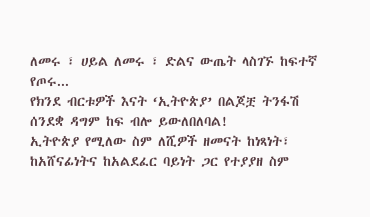ለመሩ ፣ ሀይል ለመሩ ፣ ድልና ውጤት ላስገኙ ከፍተኛ የጦሩ...
የክንደ ብርቱዎች እናት ‘ኢትዮጵያ’ በልጆቿ ትንፋሽ ሰንደቋ ዳግም ከፍ ብሎ ይውለበለባል!
ኢትዮጵያ የሚለው ስም ለሺዎች ዘመናት ከነጻነት፣ ከአሸናፊነትና ከአልደፈር ባይነት ጋር የተያያዘ ስም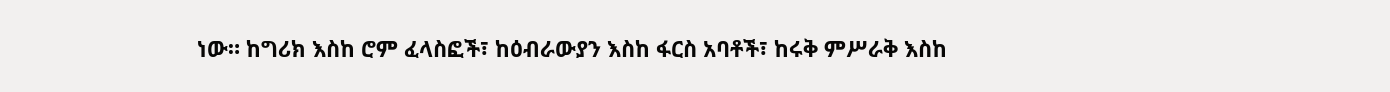ነው። ከግሪክ እስከ ሮም ፈላስፎች፣ ከዕብራውያን እስከ ፋርስ አባቶች፣ ከሩቅ ምሥራቅ እስከ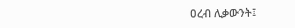ዐረብ ሊቃውንት፤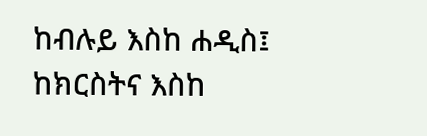ከብሉይ እስከ ሐዲስ፤ ከክርስትና እስከ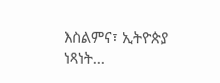እስልምና፣ ኢትዮጵያ ነጻነት...